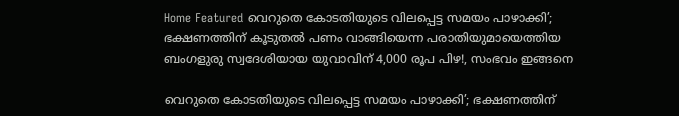Home Featured വെറുതെ കോടതിയുടെ വിലപ്പെട്ട സമയം പാഴാക്കി’; ഭക്ഷണത്തിന് കൂടുതല്‍ പണം വാങ്ങിയെന്ന പരാതിയുമായെത്തിയ ബംഗളുരു സ്വദേശിയായ യുവാവിന് 4,000 രൂപ പിഴ!, സംഭവം ഇങ്ങനെ

വെറുതെ കോടതിയുടെ വിലപ്പെട്ട സമയം പാഴാക്കി’; ഭക്ഷണത്തിന്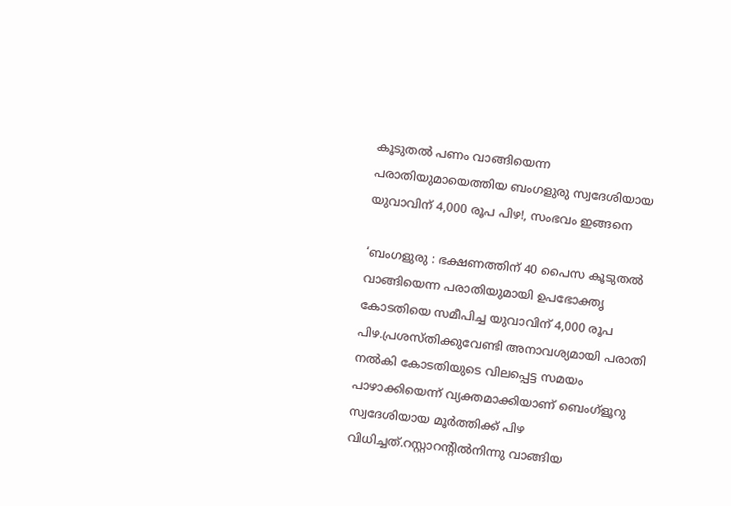കൂടുതല്‍ പണം വാങ്ങിയെന്ന പരാതിയുമായെത്തിയ ബംഗളുരു സ്വദേശിയായ യുവാവിന് 4,000 രൂപ പിഴ!, സംഭവം ഇങ്ങനെ

‘ബംഗളുരു : ഭക്ഷണത്തിന് 40 പൈസ കൂടുതല്‍ വാങ്ങിയെന്ന പരാതിയുമായി ഉപഭോക്തൃ കോടതിയെ സമീപിച്ച യുവാവിന് 4,000 രൂപ പിഴ.പ്രശസ്തിക്കുവേണ്ടി അനാവശ്യമായി പരാതി നല്‍കി കോടതിയുടെ വിലപ്പെട്ട സമയം പാഴാക്കിയെന്ന് വ്യക്തമാക്കിയാണ് ബെംഗ്‌ളൂറു സ്വദേശിയായ മൂര്‍ത്തിക്ക് പിഴ വിധിച്ചത്.റസ്റ്റാറന്റില്‍നിന്നു വാങ്ങിയ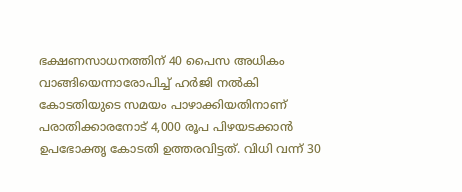ഭക്ഷണസാധനത്തിന് 40 പൈസ അധികം വാങ്ങിയെന്നാരോപിച്ച്‌ ഹര്‍ജി നല്‍കി കോടതിയുടെ സമയം പാഴാക്കിയതിനാണ് പരാതിക്കാരനോട് 4,000 രൂപ പിഴയടക്കാന്‍ ഉപഭോക്തൃ കോടതി ഉത്തരവിട്ടത്. വിധി വന്ന് 30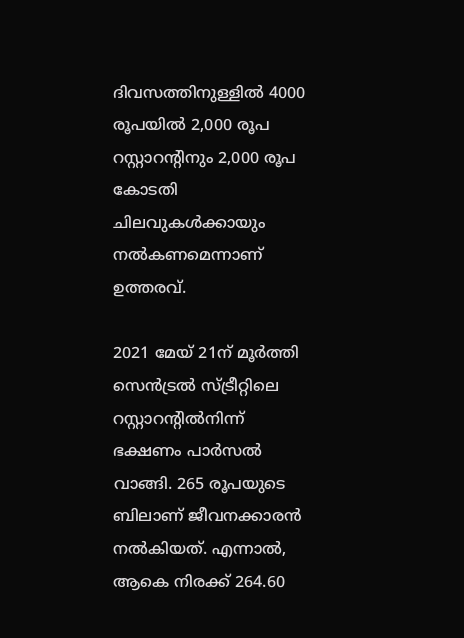ദിവസത്തിനുള്ളില്‍ 4000 രൂപയില്‍ 2,000 രൂപ റസ്റ്റാറന്റിനും 2,000 രൂപ കോടതി ചിലവുകള്‍ക്കായും നല്‍കണമെന്നാണ് ഉത്തരവ്.

2021 മേയ് 21ന് മൂര്‍ത്തി സെന്‍ട്രല്‍ സ്ട്രീറ്റിലെ റസ്റ്റാറന്റില്‍നിന്ന് ഭക്ഷണം പാര്‍സല്‍ വാങ്ങി. 265 രൂപയുടെ ബിലാണ് ജീവനക്കാരന്‍ നല്‍കിയത്. എന്നാല്‍, ആകെ നിരക്ക് 264.60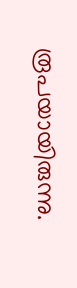രൂപയായിരുന്നു.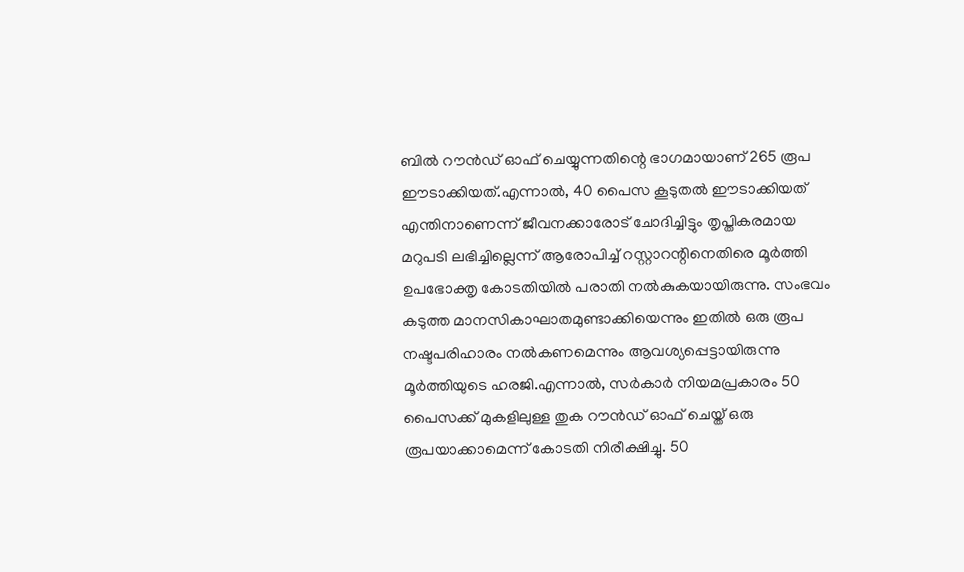ബില്‍ റൗന്‍ഡ് ഓഫ് ചെയ്യുന്നതിന്റെ ഭാഗമായാണ് 265 രൂപ ഈടാക്കിയത്.എന്നാല്‍, 40 പൈസ കൂടുതല്‍ ഈടാക്കിയത് എന്തിനാണെന്ന് ജീവനക്കാരോട് ചോദിച്ചിട്ടും തൃപ്തികരമായ മറുപടി ലഭിച്ചില്ലെന്ന് ആരോപിച്ച്‌ റസ്റ്റാറന്റിനെതിരെ മൂര്‍ത്തി ഉപഭോക്തൃ കോടതിയില്‍ പരാതി നല്‍കുകയായിരുന്നു. സംഭവം കടുത്ത മാനസികാഘാതമുണ്ടാക്കിയെന്നും ഇതില്‍ ഒരു രൂപ നഷ്ടപരിഹാരം നല്‍കണമെന്നും ആവശ്യപ്പെട്ടായിരുന്നു മൂര്‍ത്തിയുടെ ഹരജി.എന്നാല്‍, സര്‍കാര്‍ നിയമപ്രകാരം 50 പൈസക്ക് മുകളിലുള്ള തുക റൗന്‍ഡ് ഓഫ് ചെയ്ത് ഒരു രൂപയാക്കാമെന്ന് കോടതി നിരീക്ഷിച്ചു. 50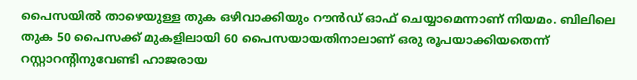പൈസയില്‍ താഴെയുള്ള തുക ഒഴിവാക്കിയും റൗന്‍ഡ് ഓഫ് ചെയ്യാമെന്നാണ് നിയമം. ബിലിലെ തുക 50 പൈസക്ക് മുകളിലായി 60 പൈസയായതിനാലാണ് ഒരു രൂപയാക്കിയതെന്ന് റസ്റ്റാറന്റിനുവേണ്ടി ഹാജരായ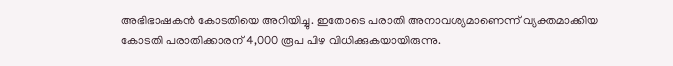അഭിഭാഷകന്‍ കോടതിയെ അറിയിച്ചു. ഇതോടെ പരാതി അനാവശ്യമാണെന്ന് വ്യക്തമാക്കിയ കോടതി പരാതിക്കാരന് 4,000 രൂപ പിഴ വിധിക്കുകയായിരുന്നു.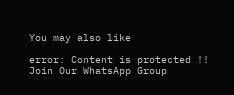You may also like

error: Content is protected !!
Join Our WhatsApp Group